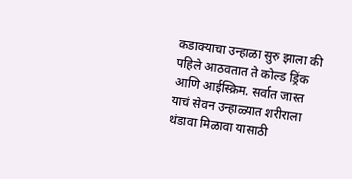कडाक्याचा उन्हाळा सुरु झाला की पहिले आठवतात ते कोल्ड ड्रिंक आणि आईस्क्रिम. सर्वात जास्त याचं सेवन उन्हाळ्यात शरीराला थंडावा मिळावा यासाठी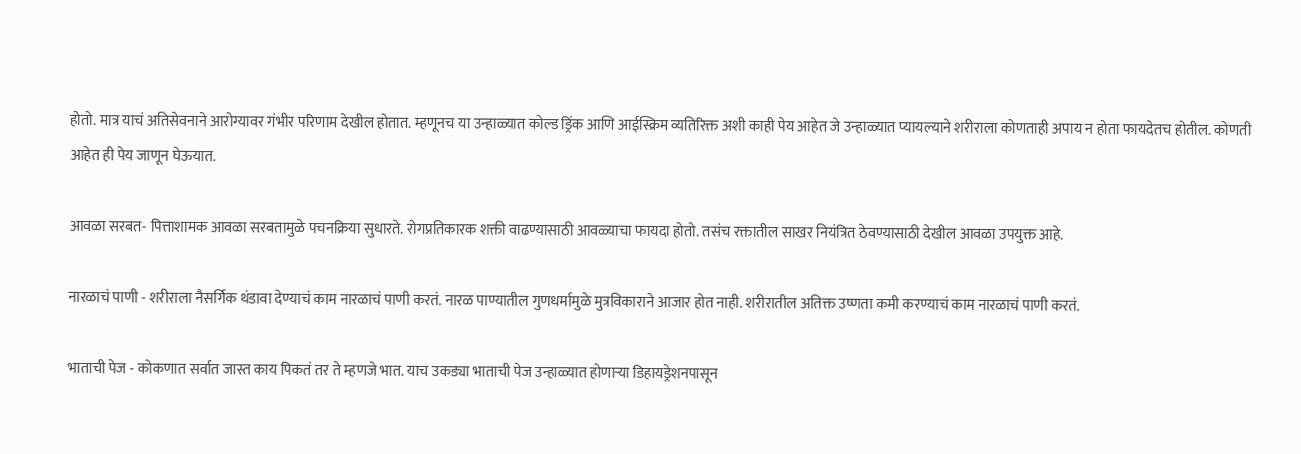होतो. मात्र याचं अतिसेवनाने आरोग्यावर गंभीर परिणाम देखील होतात. म्हणूनच या उन्हाळ्यात कोल्ड ड्रिंक आणि आईस्क्रिम व्यतिरिक्त अशी काही पेय आहेत जे उन्हाळ्यात प्यायल्याने शरीराला कोणताही अपाय न होता फायदेतच होतील. कोणती आहेत ही पेय जाणून घेऊयात.

आवळा सरबत- पित्ताशामक आवळा सरबतामुळे पचनक्रिया सुधारते. रोगप्रतिकारक शक्ती वाढण्यासाठी आवळ्याचा फायदा होतो. तसंच रक्तातील साखर नियंत्रित ठेवण्यासाठी देखील आवळा उपयुक्त आहे.

नारळाचं पाणी - शरीराला नैसर्गिक थंडावा देण्याचं काम नारळाचं पाणी करतं. नारळ पाण्यातील गुणधर्मामुळे मुत्रविकाराने आजार होत नाही. शरीरातील अतिक्त उष्णता कमी करण्याचं काम नारळाचं पाणी करतं.

भाताची पेज - कोकणात सर्वात जास्त काय पिकतं तर ते म्हणजे भात. याच उकड्या भाताची पेज उन्हाळ्यात होणाऱ्या डिहायड्रेशनपासून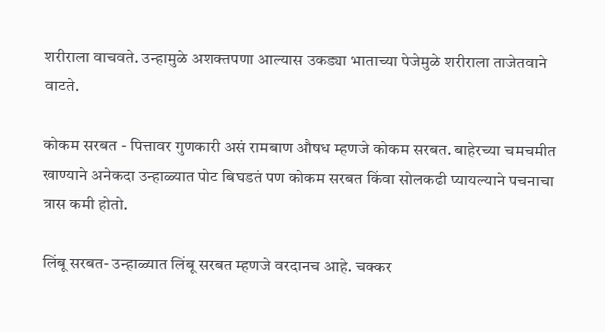शरीराला वाचवते. उन्हामुळे अशक्तपणा आल्यास उकड्या भाताच्या पेजेमुळे शरीराला ताजेतवाने वाटते.

कोकम सरबत - पित्तावर गुणकारी असं रामबाण औषध म्हणजे कोकम सरबत. बाहेरच्या चमचमीत खाण्याने अनेकदा उन्हाळ्यात पोट बिघडतं पण कोकम सरबत किंवा सोलकढी प्यायल्याने पचनाचा त्रास कमी होतो.

लिंबू सरबत- उन्हाळ्यात लिंबू सरबत म्हणजे वरदानच आहे. चक्कर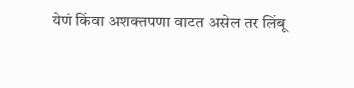येणं किंवा अशक्तपणा वाटत असेल तर लिंबू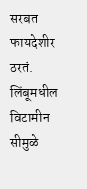सरबत फायदेशीर ठरतं. लिंबूमधील विटामीन सीमुळे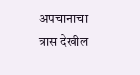अपचानाचा त्रास देखील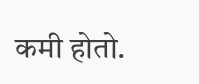कमी होतो.